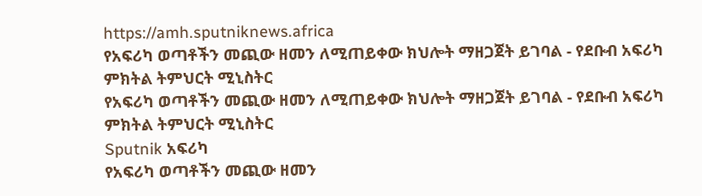https://amh.sputniknews.africa
የአፍሪካ ወጣቶችን መጪው ዘመን ለሚጠይቀው ክህሎት ማዘጋጀት ይገባል - የደቡብ አፍሪካ ምክትል ትምህርት ሚኒስትር
የአፍሪካ ወጣቶችን መጪው ዘመን ለሚጠይቀው ክህሎት ማዘጋጀት ይገባል - የደቡብ አፍሪካ ምክትል ትምህርት ሚኒስትር
Sputnik አፍሪካ
የአፍሪካ ወጣቶችን መጪው ዘመን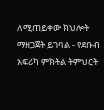ለሚጠይቀው ክህሎት ማዘጋጀት ይገባል - የደቡብ አፍሪካ ምክትል ትምህርት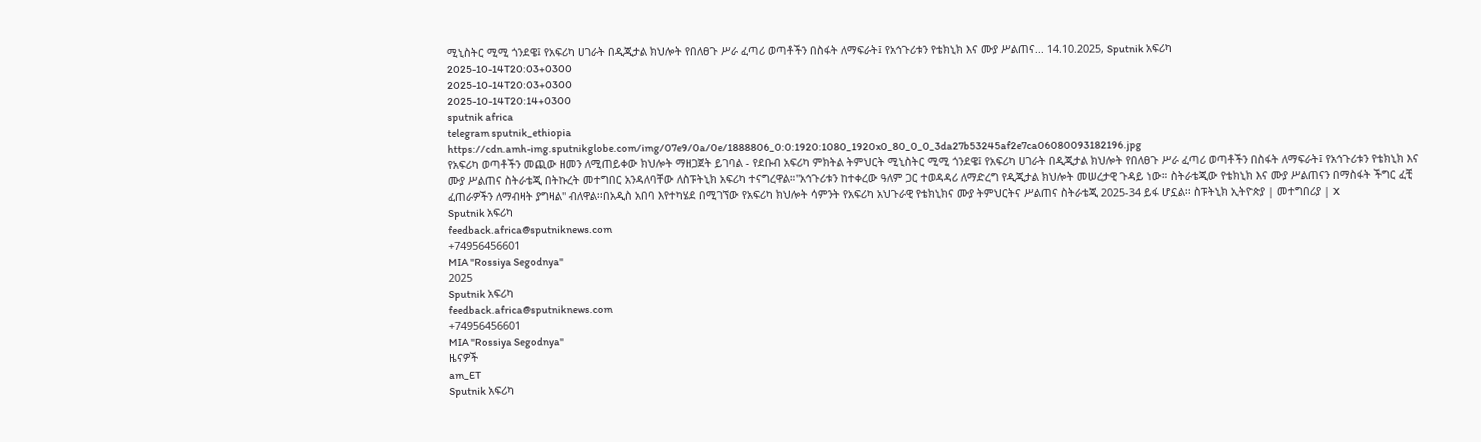ሚኒስትር ሚሚ ጎንደዌ፤ የአፍሪካ ሀገራት በዲጂታል ክህሎት የበለፀጉ ሥራ ፈጣሪ ወጣቶችን በስፋት ለማፍራት፤ የአኅጉሪቱን የቴክኒክ እና ሙያ ሥልጠና... 14.10.2025, Sputnik አፍሪካ
2025-10-14T20:03+0300
2025-10-14T20:03+0300
2025-10-14T20:14+0300
sputnik africa
telegram sputnik_ethiopia
https://cdn.amh-img.sputnikglobe.com/img/07e9/0a/0e/1888806_0:0:1920:1080_1920x0_80_0_0_3da27b53245af2e7ca06080093182196.jpg
የአፍሪካ ወጣቶችን መጪው ዘመን ለሚጠይቀው ክህሎት ማዘጋጀት ይገባል - የደቡብ አፍሪካ ምክትል ትምህርት ሚኒስትር ሚሚ ጎንደዌ፤ የአፍሪካ ሀገራት በዲጂታል ክህሎት የበለፀጉ ሥራ ፈጣሪ ወጣቶችን በስፋት ለማፍራት፤ የአኅጉሪቱን የቴክኒክ እና ሙያ ሥልጠና ስትራቴጂ በትኩረት መተግበር አንዳለባቸው ለስፑትኒክ አፍሪካ ተናግረዋል።"አኅጉሪቱን ከተቀረው ዓለም ጋር ተወዳዳሪ ለማድረግ የዲጂታል ክህሎት መሠረታዊ ጉዳይ ነው። ስትራቴጂው የቴክኒክ እና ሙያ ሥልጠናን በማስፋት ችግር ፈቺ ፈጠራዎችን ለማብዛት ያግዛል" ብለዋል፡፡በአዲስ አበባ እየተካሄደ በሚገኘው የአፍሪካ ክህሎት ሳምንት የአፍሪካ አህጉራዊ የቴክኒክና ሙያ ትምህርትና ሥልጠና ስትራቴጂ 2025-34 ይፋ ሆኗል፡፡ ስፑትኒክ ኢትዮጵያ | መተግበሪያ | X
Sputnik አፍሪካ
feedback.africa@sputniknews.com
+74956456601
MIA "Rossiya Segodnya"
2025
Sputnik አፍሪካ
feedback.africa@sputniknews.com
+74956456601
MIA "Rossiya Segodnya"
ዜናዎች
am_ET
Sputnik አፍሪካ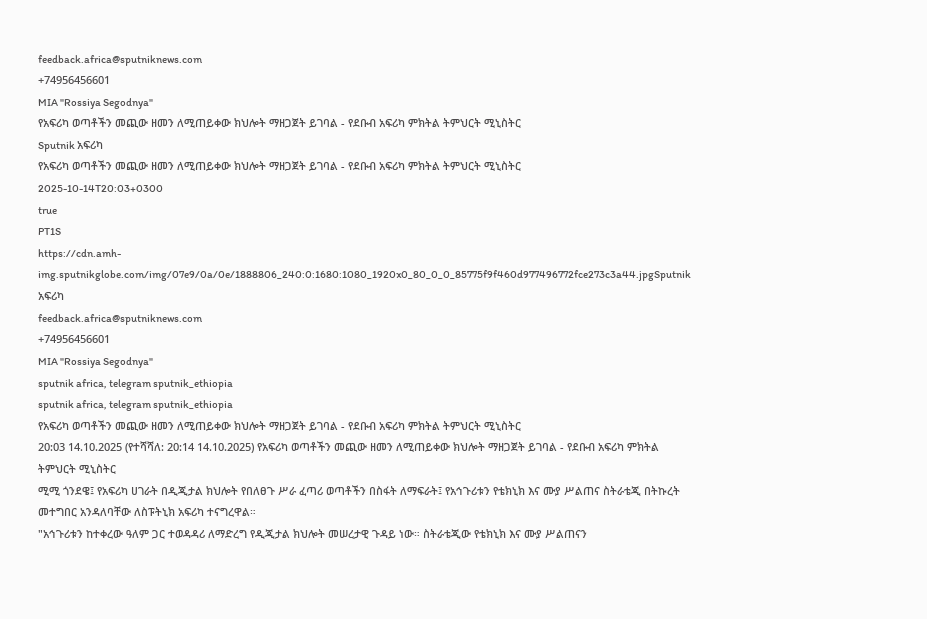feedback.africa@sputniknews.com
+74956456601
MIA "Rossiya Segodnya"
የአፍሪካ ወጣቶችን መጪው ዘመን ለሚጠይቀው ክህሎት ማዘጋጀት ይገባል - የደቡብ አፍሪካ ምክትል ትምህርት ሚኒስትር
Sputnik አፍሪካ
የአፍሪካ ወጣቶችን መጪው ዘመን ለሚጠይቀው ክህሎት ማዘጋጀት ይገባል - የደቡብ አፍሪካ ምክትል ትምህርት ሚኒስትር
2025-10-14T20:03+0300
true
PT1S
https://cdn.amh-img.sputnikglobe.com/img/07e9/0a/0e/1888806_240:0:1680:1080_1920x0_80_0_0_85775f9f460d977496772fce273c3a44.jpgSputnik አፍሪካ
feedback.africa@sputniknews.com
+74956456601
MIA "Rossiya Segodnya"
sputnik africa, telegram sputnik_ethiopia
sputnik africa, telegram sputnik_ethiopia
የአፍሪካ ወጣቶችን መጪው ዘመን ለሚጠይቀው ክህሎት ማዘጋጀት ይገባል - የደቡብ አፍሪካ ምክትል ትምህርት ሚኒስትር
20:03 14.10.2025 (የተሻሻለ: 20:14 14.10.2025) የአፍሪካ ወጣቶችን መጪው ዘመን ለሚጠይቀው ክህሎት ማዘጋጀት ይገባል - የደቡብ አፍሪካ ምክትል ትምህርት ሚኒስትር
ሚሚ ጎንደዌ፤ የአፍሪካ ሀገራት በዲጂታል ክህሎት የበለፀጉ ሥራ ፈጣሪ ወጣቶችን በስፋት ለማፍራት፤ የአኅጉሪቱን የቴክኒክ እና ሙያ ሥልጠና ስትራቴጂ በትኩረት መተግበር አንዳለባቸው ለስፑትኒክ አፍሪካ ተናግረዋል።
"አኅጉሪቱን ከተቀረው ዓለም ጋር ተወዳዳሪ ለማድረግ የዲጂታል ክህሎት መሠረታዊ ጉዳይ ነው። ስትራቴጂው የቴክኒክ እና ሙያ ሥልጠናን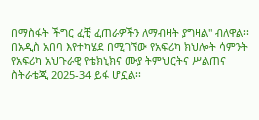በማስፋት ችግር ፈቺ ፈጠራዎችን ለማብዛት ያግዛል" ብለዋል፡፡
በአዲስ አበባ እየተካሄደ በሚገኘው የአፍሪካ ክህሎት ሳምንት የአፍሪካ አህጉራዊ የቴክኒክና ሙያ ትምህርትና ሥልጠና ስትራቴጂ 2025-34 ይፋ ሆኗል፡፡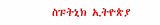ስፑትኒክ ኢትዮጵያ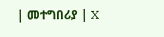| መተግበሪያ | X